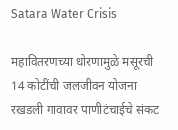Satara Water Crisis

महावितरणच्या धोरणामुळे मसूरची 14 कोटींची जलजीवन योजना रखडली गावावर पाणीटंचाईचे संकट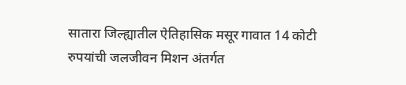सातारा जिल्ह्यातील ऐतिहासिक मसूर गावात 14 कोटी रुपयांची जलजीवन मिशन अंतर्गत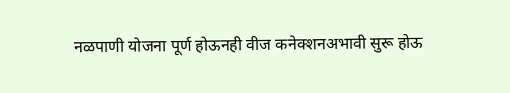नळपाणी योजना पूर्ण होऊनही वीज कनेक्शनअभावी सुरू होऊ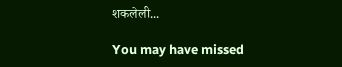शकलेली...

You may have missed